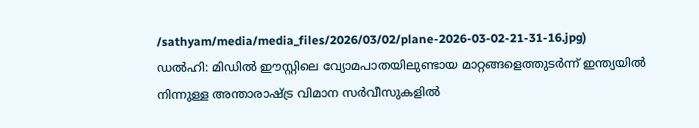/sathyam/media/media_files/2026/03/02/plane-2026-03-02-21-31-16.jpg)
ഡൽഹി: മിഡിൽ ഈസ്റ്റിലെ വ്യോമപാതയിലുണ്ടായ മാറ്റങ്ങളെത്തുടർന്ന് ഇന്ത്യയിൽ നിന്നുള്ള അന്താരാഷ്ട്ര വിമാന സർവീസുകളിൽ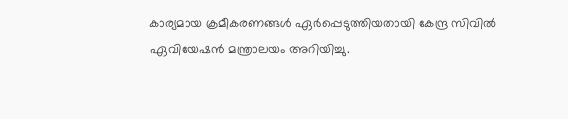കാര്യമായ ക്രമീകരണങ്ങൾ ഏർപ്പെടുത്തിയതായി കേന്ദ്ര സിവിൽ ഏവിയേഷൻ മന്ത്രാലയം അറിയിച്ചു.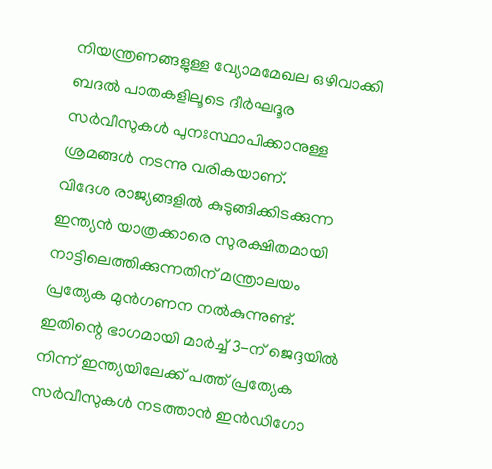നിയന്ത്രണങ്ങളുള്ള വ്യോമമേഖല ഒഴിവാക്കി ബദൽ പാതകളിലൂടെ ദീർഘദൂര സർവീസുകൾ പുനഃസ്ഥാപിക്കാനുള്ള ശ്രമങ്ങൾ നടന്നു വരികയാണ്.
വിദേശ രാജ്യങ്ങളിൽ കുടുങ്ങിക്കിടക്കുന്ന ഇന്ത്യൻ യാത്രക്കാരെ സുരക്ഷിതമായി നാട്ടിലെത്തിക്കുന്നതിന് മന്ത്രാലയം പ്രത്യേക മുൻഗണന നൽകുന്നുണ്ട്. ഇതിന്റെ ഭാഗമായി മാർച്ച് 3-ന് ജെദ്ദയിൽ നിന്ന് ഇന്ത്യയിലേക്ക് പത്ത് പ്രത്യേക സർവീസുകൾ നടത്താൻ ഇൻഡിഗോ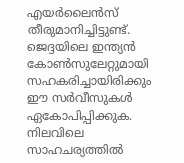എയർലൈൻസ് തീരുമാനിച്ചിട്ടുണ്ട്.
ജെദ്ദയിലെ ഇന്ത്യൻ കോൺസുലേറ്റുമായി സഹകരിച്ചായിരിക്കും ഈ സർവീസുകൾ ഏകോപിപ്പിക്കുക. നിലവിലെ സാഹചര്യത്തിൽ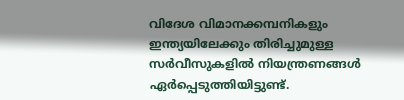വിദേശ വിമാനക്കമ്പനികളും ഇന്ത്യയിലേക്കും തിരിച്ചുമുള്ള സർവീസുകളിൽ നിയന്ത്രണങ്ങൾ ഏർപ്പെടുത്തിയിട്ടുണ്ട്.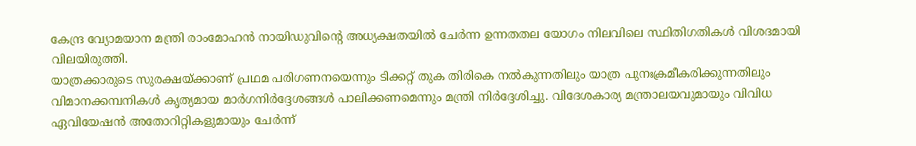കേന്ദ്ര വ്യോമയാന മന്ത്രി രാംമോഹൻ നായിഡുവിന്റെ അധ്യക്ഷതയിൽ ചേർന്ന ഉന്നതതല യോഗം നിലവിലെ സ്ഥിതിഗതികൾ വിശദമായി വിലയിരുത്തി.
യാത്രക്കാരുടെ സുരക്ഷയ്ക്കാണ് പ്രഥമ പരിഗണനയെന്നും ടിക്കറ്റ് തുക തിരികെ നൽകുന്നതിലും യാത്ര പുനഃക്രമീകരിക്കുന്നതിലും വിമാനക്കമ്പനികൾ കൃത്യമായ മാർഗനിർദ്ദേശങ്ങൾ പാലിക്കണമെന്നും മന്ത്രി നിർദ്ദേശിച്ചു. വിദേശകാര്യ മന്ത്രാലയവുമായും വിവിധ ഏവിയേഷൻ അതോറിറ്റികളുമായും ചേർന്ന്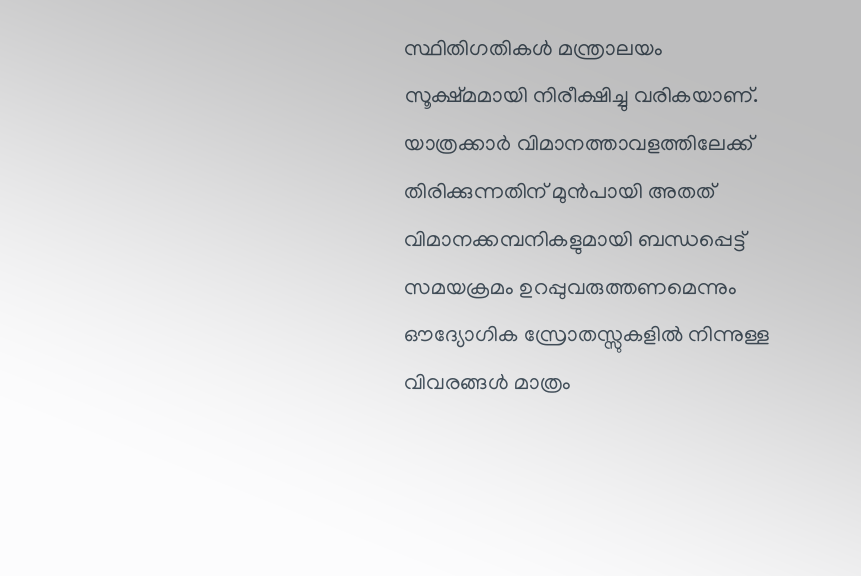സ്ഥിതിഗതികൾ മന്ത്രാലയം സൂക്ഷ്മമായി നിരീക്ഷിച്ചു വരികയാണ്.
യാത്രക്കാർ വിമാനത്താവളത്തിലേക്ക് തിരിക്കുന്നതിന് മുൻപായി അതത് വിമാനക്കമ്പനികളുമായി ബന്ധപ്പെട്ട് സമയക്രമം ഉറപ്പുവരുത്തണമെന്നും ഔദ്യോഗിക സ്രോതസ്സുകളിൽ നിന്നുള്ള വിവരങ്ങൾ മാത്രം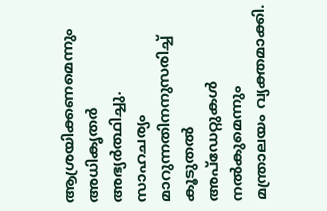ആശ്രയിക്കണമെന്നും അധികൃതർ അഭ്യർത്ഥിച്ചു. സാഹചര്യം മാറുന്നതിനനുസരിച്ച് കൂടുതൽ അപ്ഡേറ്റുകൾ നൽകുമെന്നും മന്ത്രാലയം വ്യക്തമാക്കി.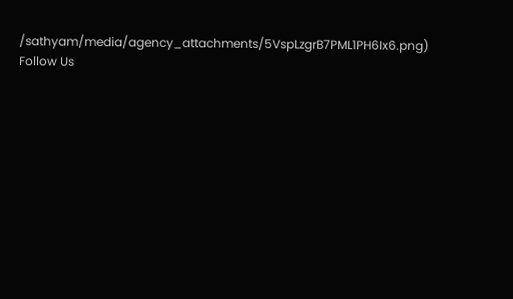/sathyam/media/agency_attachments/5VspLzgrB7PML1PH6Ix6.png)
Follow Us